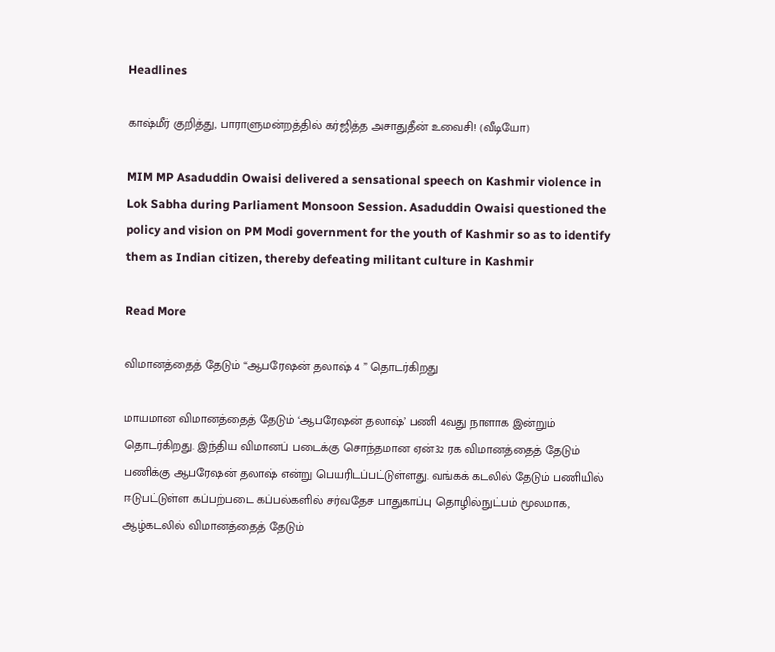Headlines

காஷ்மீர் குறித்து, பாராளுமன்றத்தில் கர்ஜித்த அசாதுதீன் உவைசி! (வீடியோ)

MIM MP Asaduddin Owaisi delivered a sensational speech on Kashmir violence in Lok Sabha during Parliament Monsoon Session. Asaduddin Owaisi questioned the policy and vision on PM Modi government for the youth of Kashmir so as to identify them as Indian citizen, thereby defeating militant culture in Kashmir

Read More

விமானத்தைத் தேடும் “ஆபரேஷன் தலாஷ் 4 ” தொடர்கிறது

மாயமான விமானத்தைத் தேடும் ‘ஆபரேஷன் தலாஷ்’ பணி 4வது நாளாக இன்றும் தொடர்கிறது. இந்திய விமானப் படைக்கு சொந்தமான ஏன்32 ரக விமானத்தைத் தேடும் பணிக்கு ஆபரேஷன் தலாஷ் என்று பெயரிடப்பட்டுள்ளது. வங்கக் கடலில் தேடும் பணியில் ஈடுபட்டுள்ள கப்பற்படை கப்பல்களில் சர்வதேச பாதுகாப்பு தொழில்நுட்பம் மூலமாக, ஆழ்கடலில் விமானத்தைத் தேடும்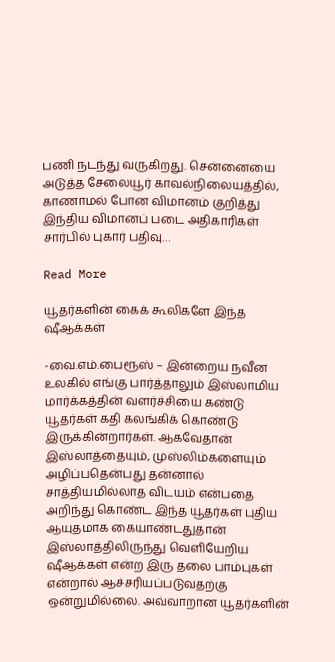பணி நடந்து வருகிறது. சென்னையை அடுத்த சேலையூர் காவல்நிலையத்தில், காணாமல் போன விமானம் குறித்து இந்திய விமானப் படை அதிகாரிகள் சார்பில் புகார் பதிவு…

Read More

யூதர்களின் கைக் கூலிகளே இந்த ஷீஆக்கள்

-வை.எம்.பைரூஸ் – இன்றைய நவீன உலகில் எங்கு பார்த்தாலும் இஸ்லாமிய மார்க்கத்தின் வளர்ச்சியை கண்டு யூதர்கள் கதி கலங்கிக் கொண்டு இருக்கின்றார்கள். ஆகவேதான் இஸ்லாத்தையும், முஸ்லிம்களையும் அழிப்பதென்பது தன்னால் சாத்தியமில்லாத விடயம் என்பதை அறிந்து கொண்ட இந்த யூதர்கள் புதிய ஆயுதமாக கையாண்டதுதான் இஸ்லாத்திலிருந்து வெளியேறிய ஷீஆக்கள் என்ற இரு தலை பாம்புகள் என்றால் ஆச்சரியப்படுவதற்கு ஒன்றுமில்லை. அவ்வாறான யூதர்களின்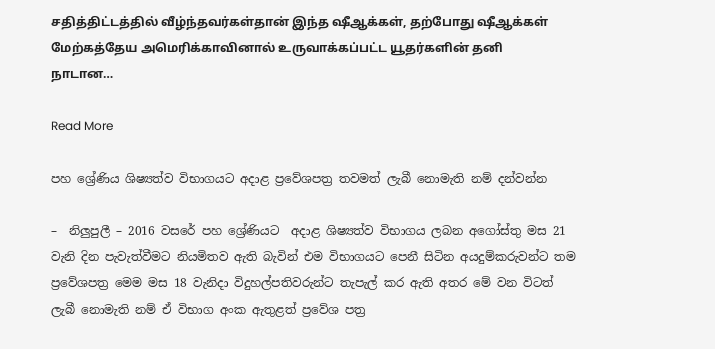சதித்திட்டத்தில் வீழ்ந்தவர்கள்தான் இந்த ஷீஆக்கள், தற்போது ஷீஆக்கள் மேற்கத்தேய அமெரிக்காவினால் உருவாக்கப்பட்ட யூதர்களின் தனி நாடான…

Read More

පහ ශ්‍රේණිය ශිෂ්‍යත්ව විභාගයට අදාළ ප්‍රවේශපත්‍ර තවමත් ලැබී නොමැති නම් දන්වන්න

–  නිලුපුලී – 2016 වසරේ පහ ශ්‍රේණියට  අදාළ ශිෂ්‍යත්ව විභාගය ලබන අගෝස්තු මස 21 වැනි දින පැවැත්වීමට නියමිතව ඇති බැවින් එම විභාගයට පෙනී සිටින අයදුම්කරුවන්ට තම ප්‍රවේශපත්‍ර මෙම මස 18 වැනිදා විදුහල්පතිවරුන්ට තැපැල් කර ඇති අතර මේ වන විටත් ලැබී නොමැති නම් ඒ විභාග අංක ඇතුළත් ප්‍රවේශ පත්‍ර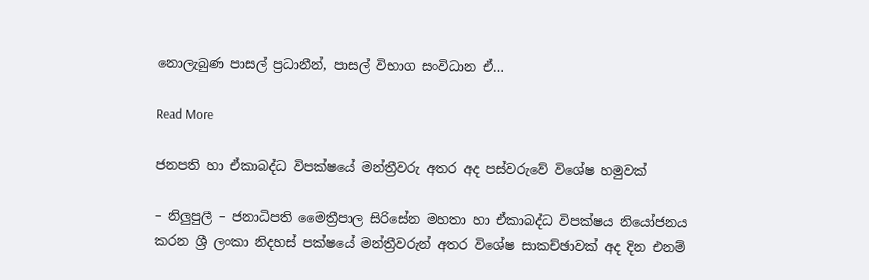නොලැබුණ පාසල් ප්‍රධානීන්, පාසල් විභාග සංවිධාන ඒ…

Read More

ජනපති හා ඒකාබද්ධ විපක්ෂයේ මන්ත්‍රීවරු අතර අද පස්වරුවේ විශේෂ හමුවක්

– නිලුපුලී – ජනාධිපති මෛත්‍රීපාල සිරිසේන මහතා හා ඒකාබද්ධ විපක්ෂය නියෝජනය කරන ශ්‍රී ලංකා නිදහස් පක්ෂයේ මන්ත්‍රීවරුන් අතර විශේෂ සාකච්ඡාවක් අද දින එනම්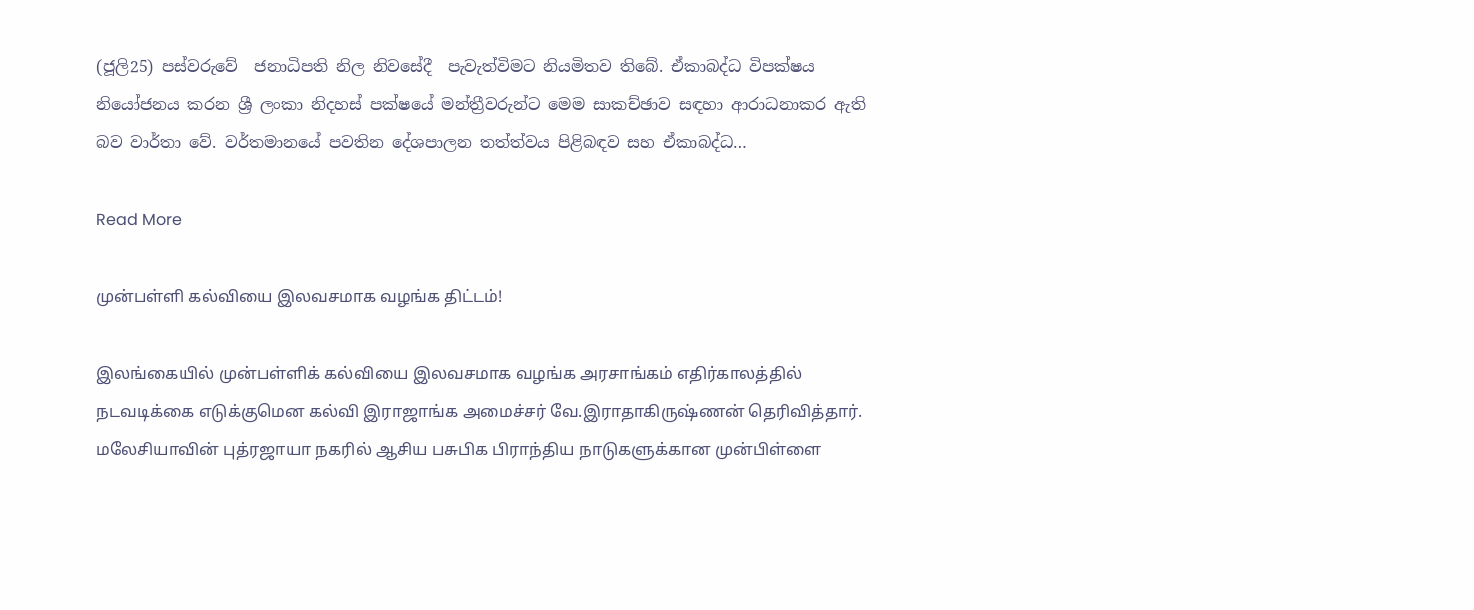(ජූලි25) පස්වරුවේ  ජනාධිපති නිල නිවසේදී  පැවැත්විමට නියමිතව තිබේ. ඒකාබද්ධ විපක්ෂය නියෝජනය කරන ශ්‍රී ලංකා නිදහස් පක්ෂයේ මන්ත්‍රීවරුන්ට මෙම සාකච්ඡාව සඳහා ආරාධනාකර ඇති බව වාර්තා වේ. වර්තමානයේ පවතින දේශපාලන තත්ත්වය පිළිබඳව සහ ඒකාබද්ධ…

Read More

முன்பள்ளி கல்வியை இலவசமாக வழங்க திட்டம்!

இலங்கையில் முன்பள்ளிக் கல்வியை இலவசமாக வழங்க அரசாங்கம் எதிர்காலத்தில் நடவடிக்கை எடுக்குமென கல்வி இராஜாங்க அமைச்சர் வே.இராதாகிருஷ்ணன் தெரிவித்தார். மலேசியாவின் புத்ரஜாயா நகரில் ஆசிய பசுபிக பிராந்திய நாடுகளுக்கான முன்பிள்ளை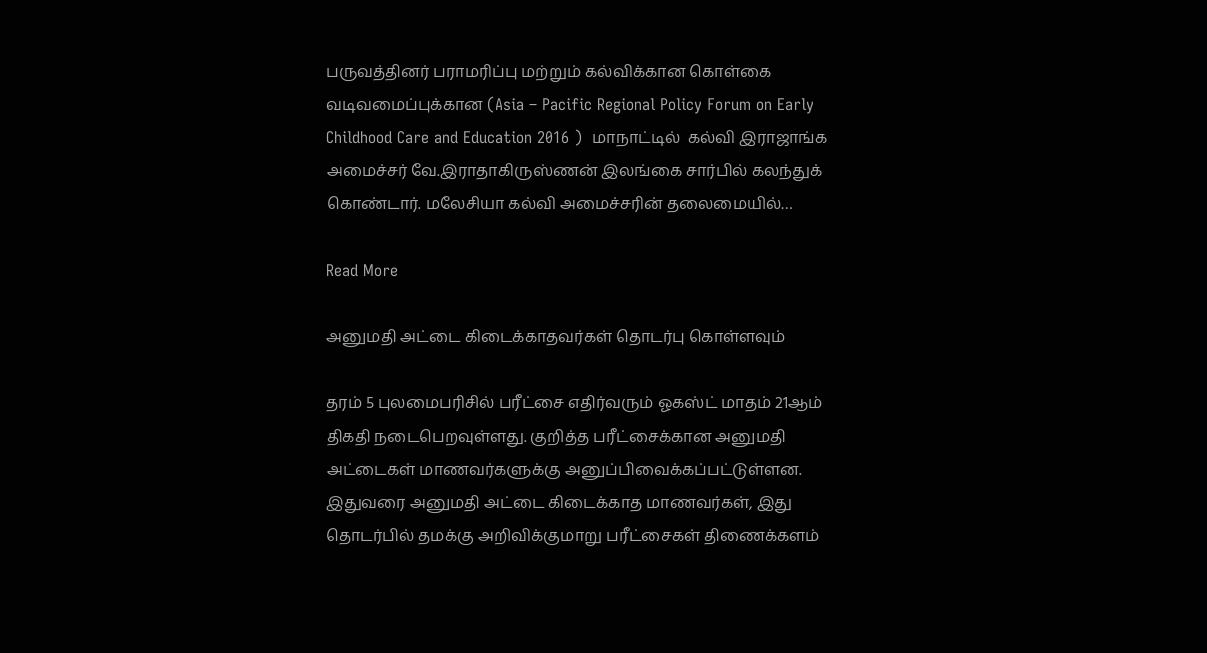பருவத்தினர் பராமரிப்பு மற்றும் கல்விக்கான கொள்கை வடிவமைப்புக்கான (Asia – Pacific Regional Policy Forum on Early Childhood Care and Education 2016 )  மாநாட்டில்  கல்வி இராஜாங்க அமைச்சர் வே.இராதாகிருஸ்ணன் இலங்கை சார்பில் கலந்துக் கொண்டார். மலேசியா கல்வி அமைச்சரின் தலைமையில்…

Read More

அனுமதி அட்டை கிடைக்காதவர்கள் தொடர்பு கொள்ளவும்

தரம் 5 புலமைபரிசில் பரீட்சை எதிர்வரும் ஓகஸ்ட் மாதம் 21ஆம் திகதி நடைபெறவுள்ளது. குறித்த பரீட்சைக்கான அனுமதி அட்டைகள் மாணவர்களுக்கு அனுப்பிவைக்கப்பட்டுள்ளன. இதுவரை அனுமதி அட்டை கிடைக்காத மாணவர்கள், இது தொடர்பில் தமக்கு அறிவிக்குமாறு பரீட்சைகள் திணைக்களம்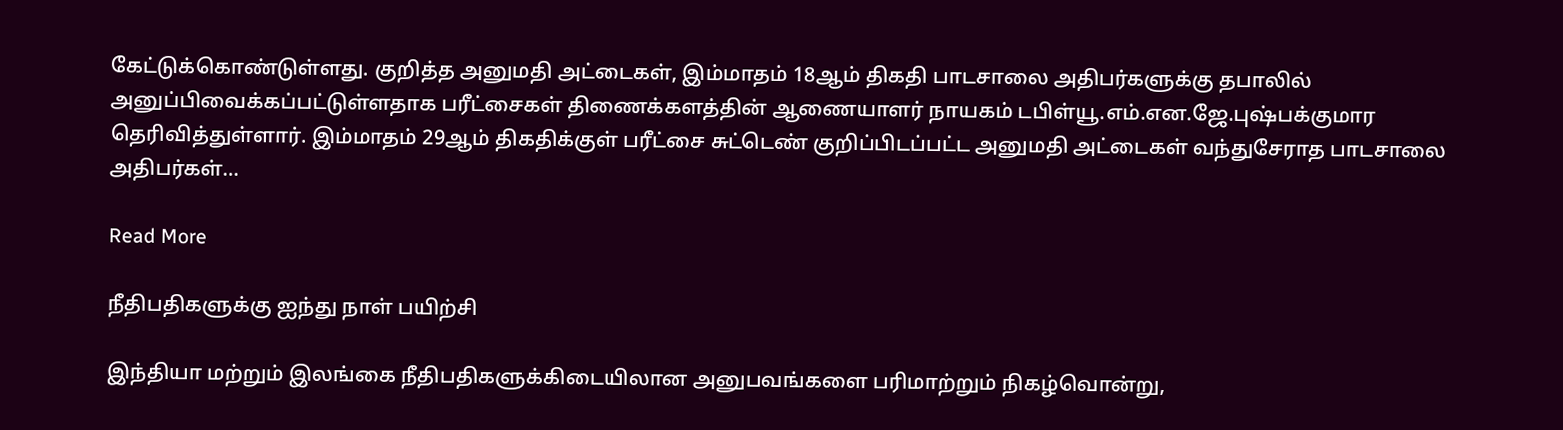கேட்டுக்கொண்டுள்ளது. குறித்த அனுமதி அட்டைகள், இம்மாதம் 18ஆம் திகதி பாடசாலை அதிபர்களுக்கு தபாலில் அனுப்பிவைக்கப்பட்டுள்ளதாக பரீட்சைகள் திணைக்களத்தின் ஆணையாளர் நாயகம் டபிள்யூ.எம்.என.ஜே.புஷ்பக்குமார தெரிவித்துள்ளார். இம்மாதம் 29ஆம் திகதிக்குள் பரீட்சை சுட்டெண் குறிப்பிடப்பட்ட அனுமதி அட்டைகள் வந்துசேராத பாடசாலை அதிபர்கள்…

Read More

நீதிபதிகளுக்கு ஐந்து நாள் பயிற்சி

இந்தியா மற்றும் இலங்கை நீதிபதிகளுக்கிடையிலான அனுபவங்களை பரிமாற்றும் நிகழ்வொன்று,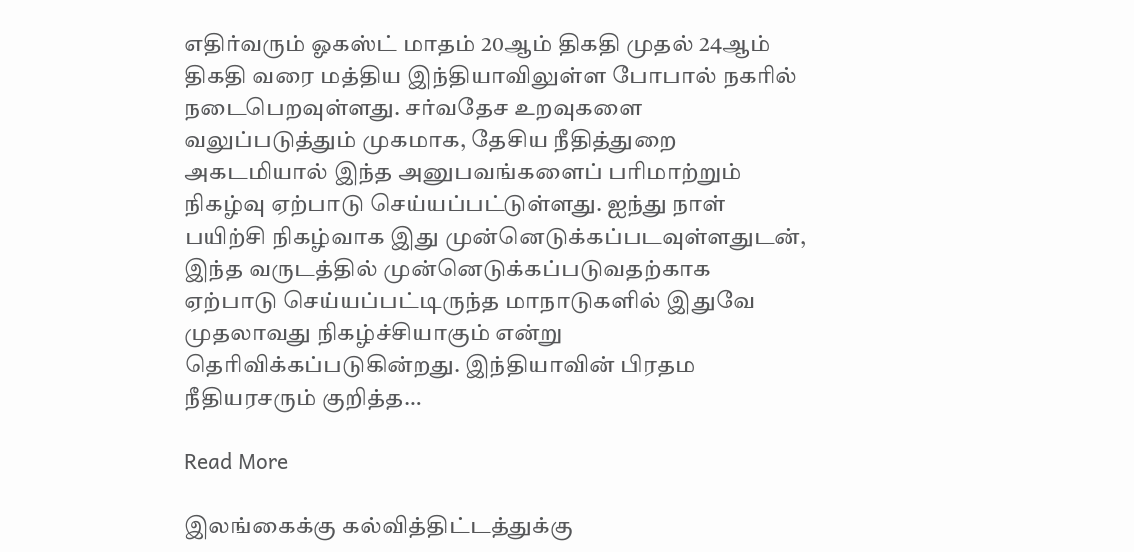எதிர்வரும் ஓகஸ்ட் மாதம் 20ஆம் திகதி முதல் 24ஆம் திகதி வரை மத்திய இந்தியாவிலுள்ள போபால் நகரில் நடைபெறவுள்ளது. சர்வதேச உறவுகளை வலுப்படுத்தும் முகமாக, தேசிய நீதித்துறை அகடமியால் இந்த அனுபவங்களைப் பரிமாற்றும் நிகழ்வு ஏற்பாடு செய்யப்பட்டுள்ளது. ஐந்து நாள் பயிற்சி நிகழ்வாக இது முன்னெடுக்கப்படவுள்ளதுடன், இந்த வருடத்தில் முன்னெடுக்கப்படுவதற்காக ஏற்பாடு செய்யப்பட்டிருந்த மாநாடுகளில் இதுவே முதலாவது நிகழ்ச்சியாகும் என்று தெரிவிக்கப்படுகின்றது. இந்தியாவின் பிரதம நீதியரசரும் குறித்த…

Read More

இலங்கைக்கு கல்வித்திட்டத்துக்கு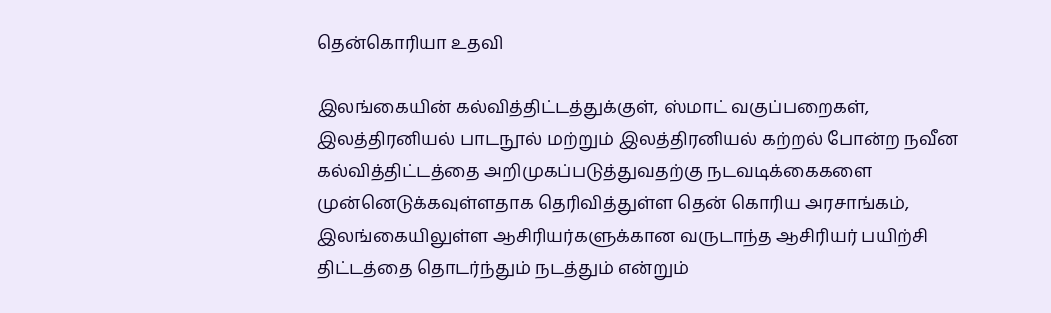தென்கொரியா உதவி

இலங்கையின் கல்வித்திட்டத்துக்குள், ஸ்மாட் வகுப்பறைகள், இலத்திரனியல் பாடநூல் மற்றும் இலத்திரனியல் கற்றல் போன்ற நவீன கல்வித்திட்டத்தை அறிமுகப்படுத்துவதற்கு நடவடிக்கைகளை முன்னெடுக்கவுள்ளதாக தெரிவித்துள்ள தென் கொரிய அரசாங்கம், இலங்கையிலுள்ள ஆசிரியர்களுக்கான வருடாந்த ஆசிரியர் பயிற்சி திட்டத்தை தொடர்ந்தும் நடத்தும் என்றும்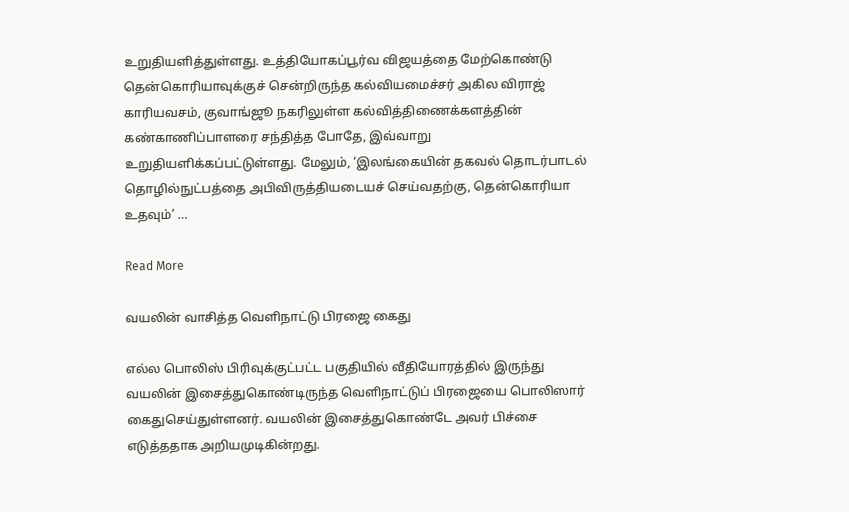உறுதியளித்துள்ளது. உத்தியோகப்பூர்வ விஜயத்தை மேற்கொண்டு தென்கொரியாவுக்குச் சென்றிருந்த கல்வியமைச்சர் அகில விராஜ் காரியவசம், குவாங்ஜூ நகரிலுள்ள கல்வித்திணைக்களத்தின் கண்காணிப்பாளரை சந்தித்த போதே, இவ்வாறு உறுதியளிக்கப்பட்டுள்ளது. மேலும், ‘இலங்கையின் தகவல் தொடர்பாடல் தொழில்நுட்பத்தை அபிவிருத்தியடையச் செய்வதற்கு, தென்கொரியா உதவும்’ …

Read More

வயலின் வாசித்த வௌிநாட்டு பிரஜை கைது

எல்ல பொலிஸ் பிரிவுக்குட்பட்ட பகுதியில் வீதியோரத்தில் இருந்து வயலின் இசைத்துகொண்டிருந்த வௌிநாட்டுப் பிரஜையை பொலிஸார் கைதுசெய்துள்ளனர். வயலின் இசைத்துகொண்டே அவர் பிச்சை எடுத்ததாக அறியமுடிகின்றது.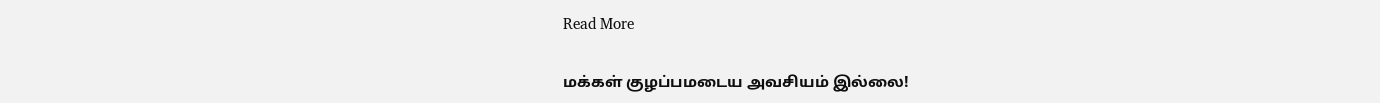Read More

மக்கள் குழப்பமடைய அவசியம் இல்லை!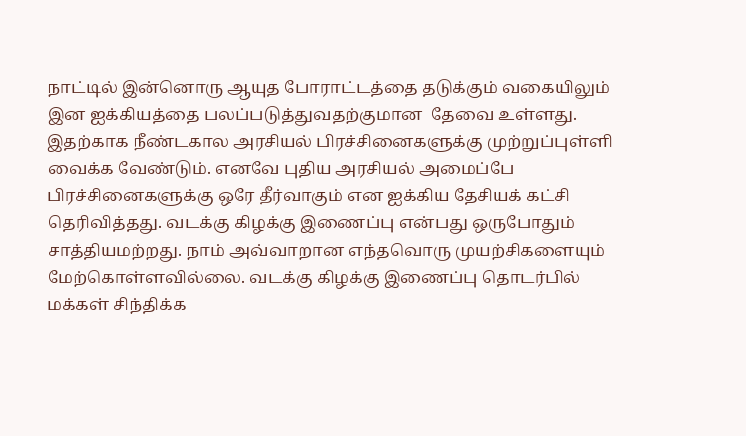நாட்டில் இன்னொரு ஆயுத போராட்டத்தை தடுக்கும் வகையிலும் இன ஐக்கியத்தை பலப்படுத்துவதற்குமான  தேவை உள்ளது. இதற்காக நீண்டகால அரசியல் பிரச்சினைகளுக்கு முற்றுப்புள்ளி வைக்க வேண்டும். எனவே புதிய அரசியல் அமைப்பே பிரச்சினைகளுக்கு ஒரே தீர்வாகும் என ஐக்கிய தேசியக் கட்சி தெரிவித்தது. வடக்கு கிழக்கு இணைப்பு என்பது ஒருபோதும் சாத்தியமற்றது. நாம் அவ்வாறான எந்தவொரு முயற்சிகளையும் மேற்கொள்ளவில்லை. வடக்கு கிழக்கு இணைப்பு தொடர்பில் மக்கள் சிந்திக்க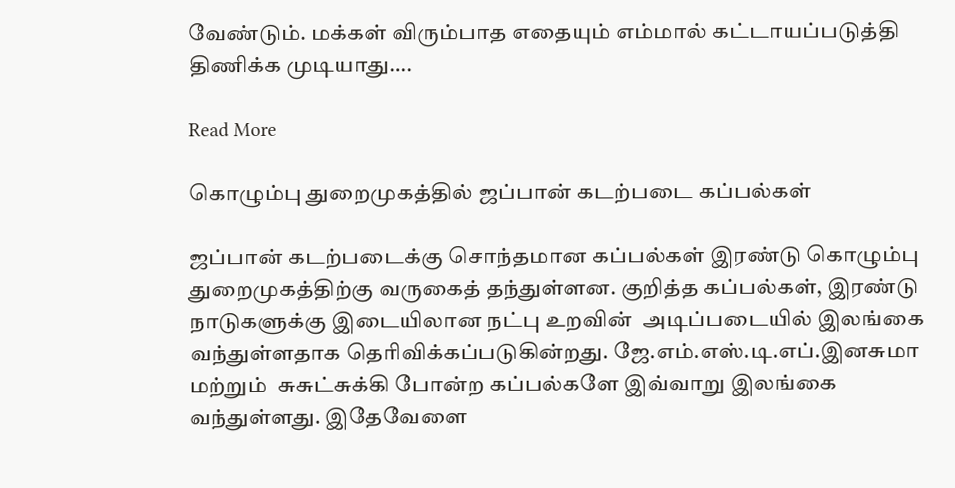வேண்டும். மக்கள் விரும்பாத எதையும் எம்மால் கட்டாயப்படுத்தி திணிக்க முடியாது….

Read More

கொழும்பு துறைமுகத்தில் ஜப்பான் கடற்படை கப்பல்கள்

ஜப்பான் கடற்படைக்கு சொந்தமான கப்பல்கள் இரண்டு கொழும்பு துறைமுகத்திற்கு வருகைத் தந்துள்ளன. குறித்த கப்பல்கள், இரண்டு  நாடுகளுக்கு இடையிலான நட்பு உறவின்  அடிப்படையில் இலங்கை வந்துள்ளதாக தெரிவிக்கப்படுகின்றது. ஜே.எம்.எஸ்.டி.எப்.இனசுமா மற்றும்  சுசுட்சுக்கி போன்ற கப்பல்களே இவ்வாறு இலங்கை வந்துள்ளது. இதேவேளை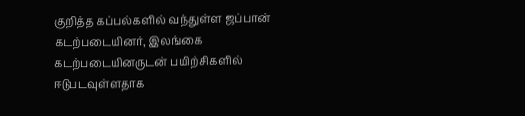குறித்த கப்பல்களில் வந்துள்ள ஜப்பான் கடற்படையினர், இலங்கை கடற்படையினருடன் பயிற்சிகளில் ஈடுபடவுள்ளதாக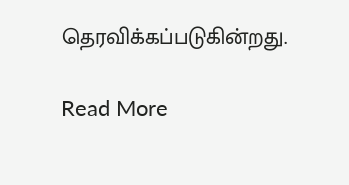தெரவிக்கப்படுகின்றது.

Read More